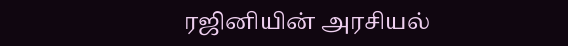ரஜினியின் அரசியல்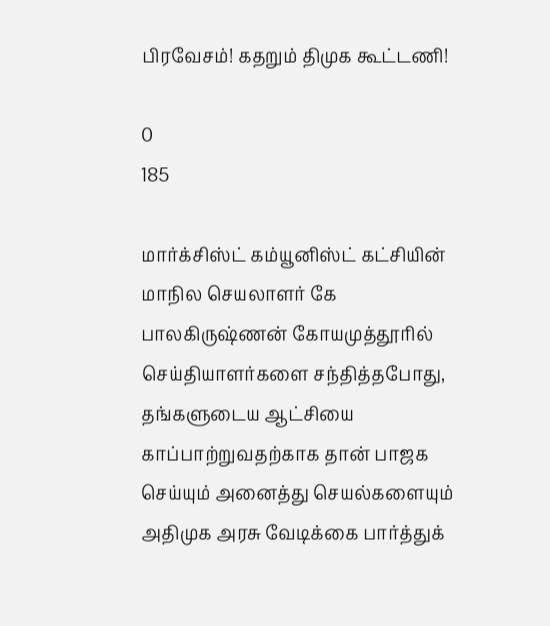பிரவேசம்! கதறும் திமுக கூட்டணி!

0
185

மார்க்சிஸ்ட் கம்யூனிஸ்ட் கட்சியின் மாநில செயலாளர் கே பாலகிருஷ்ணன் கோயமுத்தூரில் செய்தியாளர்களை சந்தித்தபோது, தங்களுடைய ஆட்சியை காப்பாற்றுவதற்காக தான் பாஜக செய்யும் அனைத்து செயல்களையும் அதிமுக அரசு வேடிக்கை பார்த்துக்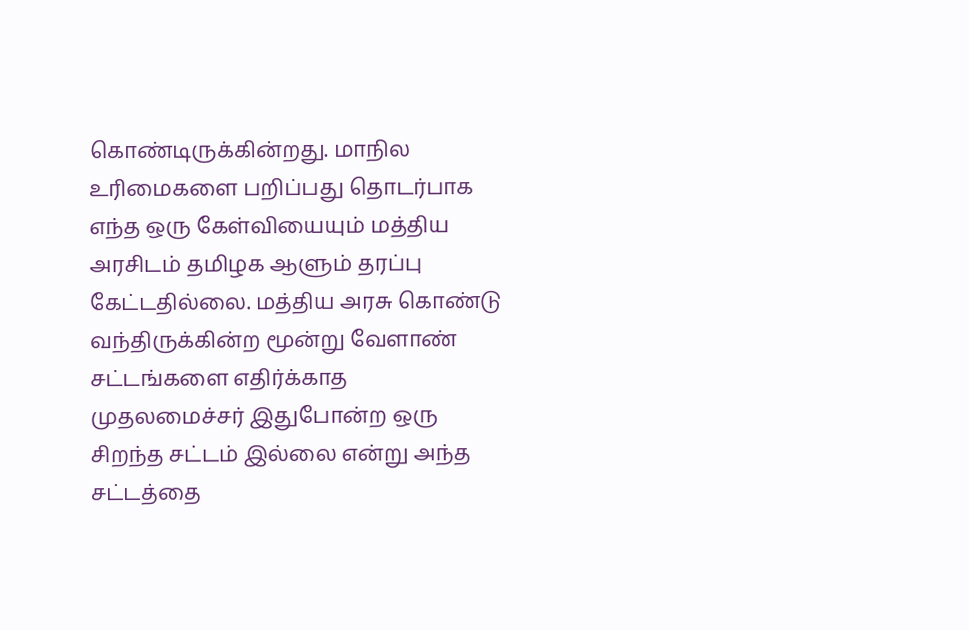கொண்டிருக்கின்றது. மாநில உரிமைகளை பறிப்பது தொடர்பாக எந்த ஒரு கேள்வியையும் மத்திய அரசிடம் தமிழக ஆளும் தரப்பு கேட்டதில்லை. மத்திய அரசு கொண்டு வந்திருக்கின்ற மூன்று வேளாண் சட்டங்களை எதிர்க்காத முதலமைச்சர் இதுபோன்ற ஒரு சிறந்த சட்டம் இல்லை என்று அந்த சட்டத்தை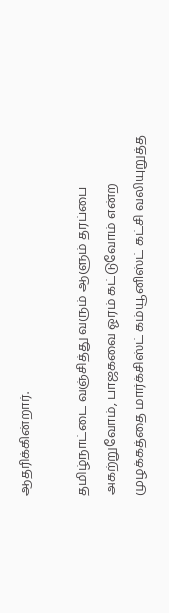ஆதரிக்கின்றார்.

தமிழ்நாட்டை வஞ்சித்து வரும் ஆளும் தரப்பை அகற்றுவோம், பாஜகவை ஓரம் கட்டுவோம் என்ற முழக்கத்தை மார்க்சிஸ்ட் கம்யூனிஸ்ட் கட்சி வலியுறுத்த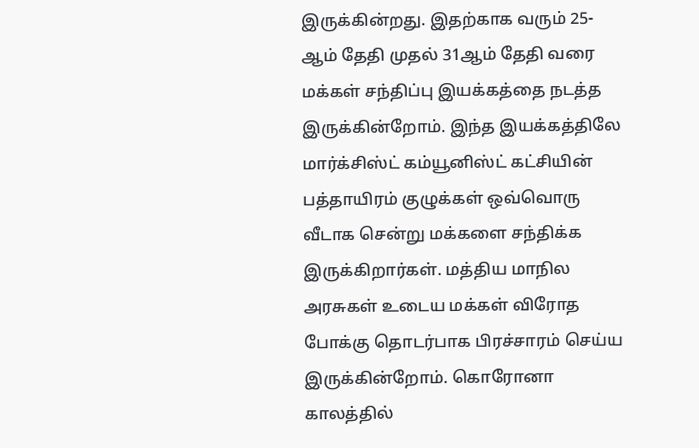இருக்கின்றது. இதற்காக வரும் 25-ஆம் தேதி முதல் 31ஆம் தேதி வரை மக்கள் சந்திப்பு இயக்கத்தை நடத்த இருக்கின்றோம். இந்த இயக்கத்திலே மார்க்சிஸ்ட் கம்யூனிஸ்ட் கட்சியின் பத்தாயிரம் குழுக்கள் ஒவ்வொரு வீடாக சென்று மக்களை சந்திக்க இருக்கிறார்கள். மத்திய மாநில அரசுகள் உடைய மக்கள் விரோத போக்கு தொடர்பாக பிரச்சாரம் செய்ய இருக்கின்றோம். கொரோனா காலத்தில்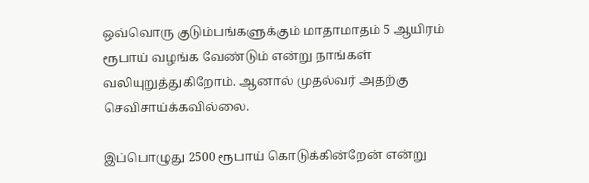ஒவ்வொரு குடும்பங்களுக்கும் மாதாமாதம் 5 ஆயிரம் ரூபாய் வழங்க வேண்டும் என்று நாங்கள் வலியுறுத்துகிறோம். ஆனால் முதல்வர் அதற்கு செவிசாய்க்கவில்லை.

இப்பொழுது 2500 ரூபாய் கொடுக்கின்றேன் என்று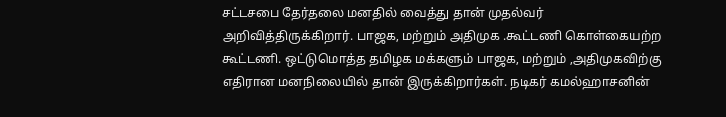சட்டசபை தேர்தலை மனதில் வைத்து தான் முதல்வர் அறிவித்திருக்கிறார். பாஜக, மற்றும் அதிமுக .கூட்டணி கொள்கையற்ற கூட்டணி. ஒட்டுமொத்த தமிழக மக்களும் பாஜக, மற்றும் ,அதிமுகவிற்கு எதிரான மனநிலையில் தான் இருக்கிறார்கள். நடிகர் கமல்ஹாசனின்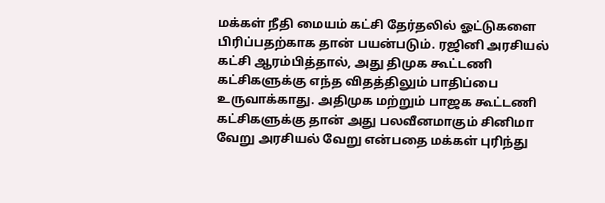மக்கள் நீதி மையம் கட்சி தேர்தலில் ஓட்டுகளை பிரிப்பதற்காக தான் பயன்படும். ரஜினி அரசியல் கட்சி ஆரம்பித்தால், அது திமுக கூட்டணி கட்சிகளுக்கு எந்த விதத்திலும் பாதிப்பை உருவாக்காது. அதிமுக மற்றும் பாஜக கூட்டணி கட்சிகளுக்கு தான் அது பலவீனமாகும் சினிமா வேறு அரசியல் வேறு என்பதை மக்கள் புரிந்து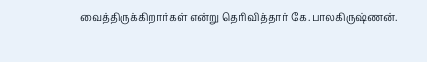வைத்திருக்கிறார்கள் என்று தெரிவித்தார் கே.பாலகிருஷ்ணன்.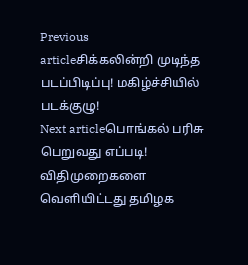Previous articleசிக்கலின்றி முடிந்த படப்பிடிப்பு! மகிழ்ச்சியில் படக்குழு!
Next articleபொங்கல் பரிசு பெறுவது எப்படி! விதிமுறைகளை வெளியிட்டது தமிழக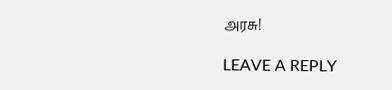அரசு!

LEAVE A REPLY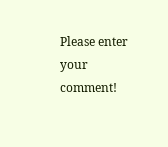Please enter your comment!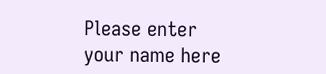Please enter your name here